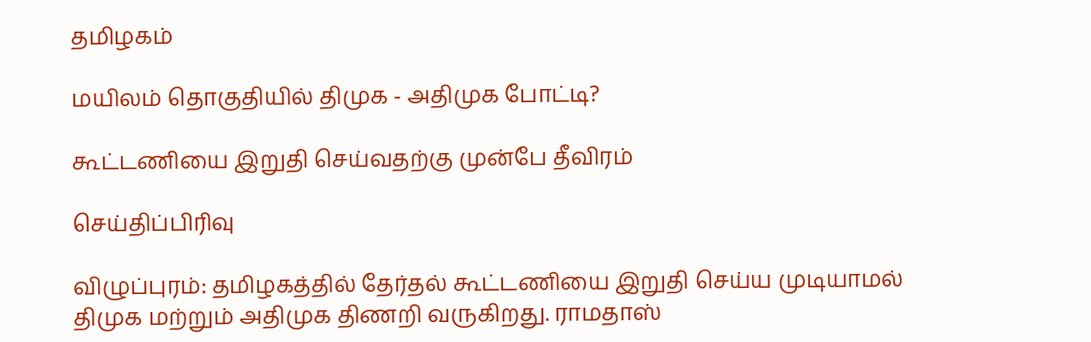தமிழகம்

மயிலம் தொகுதியில் திமுக - அதிமுக போட்டி?

கூட்டணியை இறுதி செய்வதற்கு முன்பே தீவிரம்

செய்திப்பிரிவு

விழுப்புரம்: தமிழகத்தில் தேர்தல் கூட்டணியை இறுதி செய்ய முடியாமல் திமுக மற்றும் அதிமுக திணறி வருகிறது. ராமதாஸ்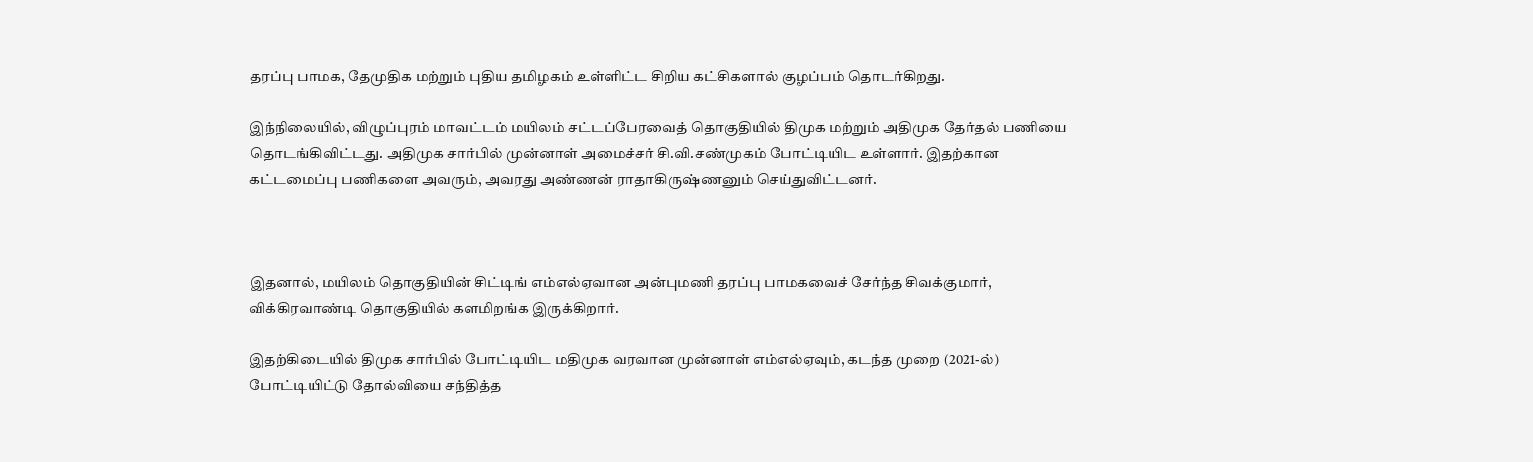தரப்பு பாமக, தேமுதிக மற்றும் புதிய தமிழகம் உள்ளிட்ட சிறிய கட்சிகளால் குழப்பம் தொடர்கிறது.

இந்நிலையில், விழுப்புரம் மாவட்டம் மயிலம் சட்டப்பேரவைத் தொகுதியில் திமுக மற்றும் அதிமுக தேர்தல் பணியை தொடங்கிவிட்டது. அதிமுக சார்பில் முன்னாள் அமைச்சர் சி.வி.சண்முகம் போட்டியிட உள்ளார். இதற்கான கட்டமைப்பு பணிகளை அவரும், அவரது அண்ணன் ராதாகிருஷ்ணனும் செய்துவிட்டனர்.



இதனால், மயிலம் தொகுதியின் சிட்டிங் எம்எல்ஏவான அன்புமணி தரப்பு பாமகவைச் சேர்ந்த சிவக்குமார், விக்கிரவாண்டி தொகுதியில் களமிறங்க இருக்கிறார்.

இதற்கிடையில் திமுக சார்பில் போட்டியிட மதிமுக வரவான முன்னாள் எம்எல்ஏவும், கடந்த முறை (2021-ல்) போட்டியிட்டு தோல்வியை சந்தித்த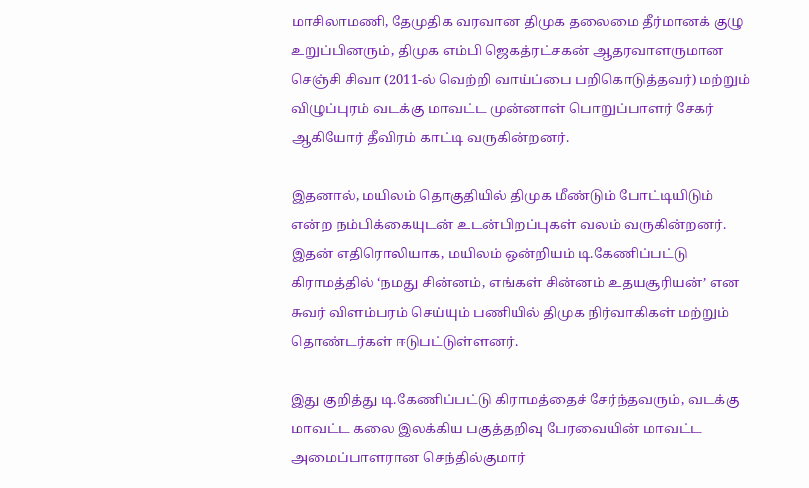மாசிலாமணி, தேமுதிக வரவான திமுக தலைமை தீர்மானக் குழு உறுப்பினரும், திமுக எம்பி ஜெகத்ரட்சகன் ஆதரவாளருமான செஞ்சி சிவா (2011-ல் வெற்றி வாய்ப்பை பறிகொடுத்தவர்) மற்றும் விழுப்புரம் வடக்கு மாவட்ட முன்னாள் பொறுப்பாளர் சேகர் ஆகியோர் தீவிரம் காட்டி வருகின்றனர்.

இதனால், மயிலம் தொகுதியில் திமுக மீண்டும் போட்டியிடும் என்ற நம்பிக்கையுடன் உடன்பிறப்புகள் வலம் வருகின்றனர். இதன் எதிரொலியாக, மயிலம் ஒன்றியம் டி.கேணிப்பட்டு கிராமத்தில் ‘நமது சின்னம், எங்கள் சின்னம் உதயசூரியன்’ என சுவர் விளம்பரம் செய்யும் பணியில் திமுக நிர்வாகிகள் மற்றும் தொண்டர்கள் ஈடுபட்டுள்ளனர்.

இது குறித்து டி.கேணிப்பட்டு கிராமத்தைச் சேர்ந்தவரும், வடக்கு மாவட்ட கலை இலக்கிய பகுத்தறிவு பேரவையின் மாவட்ட அமைப்பாளரான செந்தில்குமார்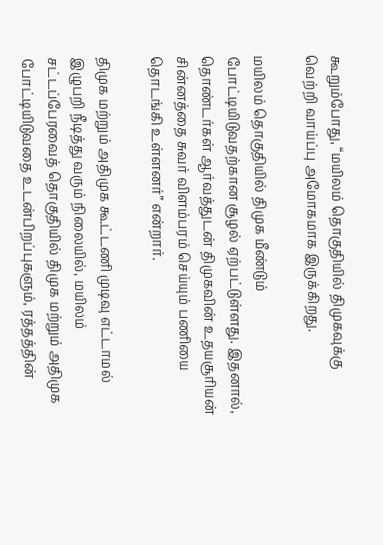கூறும்போது, “மயிலம் தொகுதியில் திமுகவுக்கு வெற்றி வாய்ப்பு அமோகமாக இருக்கிறது.

மயிலம் தொகுதியில் திமுக மீண்டும் போட்டியிடுவதற்கான சூழல் ஏற்பட்டுள்ளது. இதனால், தொண்டர்கள் ஆர்வத்துடன் திமுகவின் உதயசூரியன் சின்னத்தை சுவர் விளம்பரம் செய்யும் பணியை தொடங்கி உள்ளனர்” என்றார்.

திமுக மற்றும் அதிமுக கூட்டணி முடிவு எட்டாமல் இழுபறி நீடித்து வரும் நிலையில், மயிலம் சட்டப்பேரவைத் தொகுதியில் திமுக மற்றும் அதிமுக போட்டியிடுவதை உடன்பிறப்புகளும், ரத்தத்தின்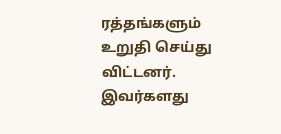ரத்தங்களும் உறுதி செய்து விட்டனர். இவர்களது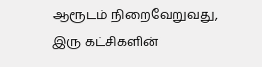ஆரூடம் நிறைவேறுவது, இரு கட்சிகளின்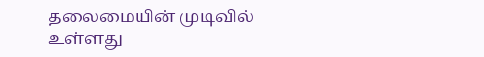தலைமையின் முடிவில் உள்ளது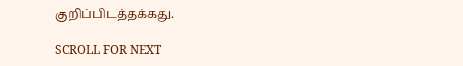குறிப்பிடத்தக்கது.

SCROLL FOR NEXT